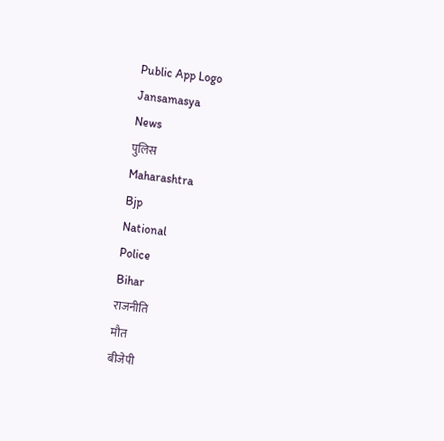Public App Logo
Jansamasya
News
पुलिस
Maharashtra
Bjp
National
Police
Bihar
राजनीति
मौत
बीजेपी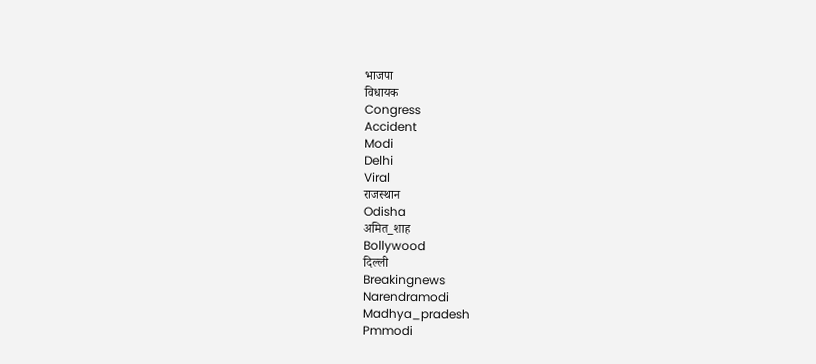भाजपा
विधायक
Congress
Accident
Modi
Delhi
Viral
राजस्थान
Odisha
अमित_शाह
Bollywood
दिल्ली
Breakingnews
Narendramodi
Madhya_pradesh
Pmmodi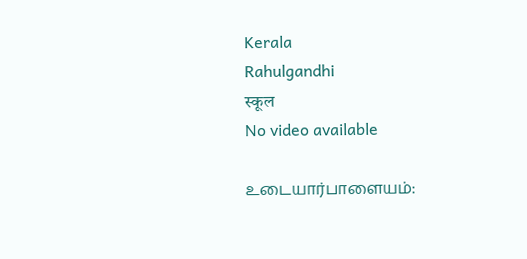Kerala
Rahulgandhi
स्कूल
No video available

உடையார்பாளையம்: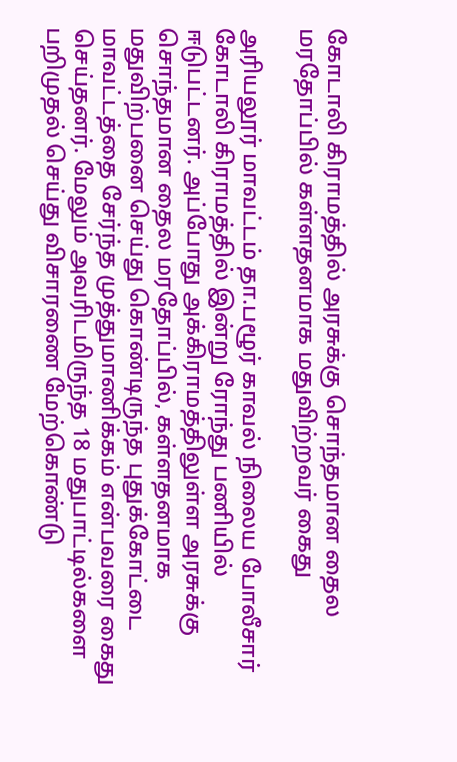கோடாலி கிராமத்தில் அரசுக்கு சொந்தமான தைல மரதோப்பில் கள்ளதனமாக மதுவிற்றவர் கைது

அரியலூர் மாவட்டம் தா.பழூர் காவல் நிலைய போலீசார் கோடாலி கிராமத்தில் இன்று ரோந்து பணியில் ஈடுபட்டனர். அப்போது அக்கிராமத்திலுள்ள அரசுக்கு சொந்தமான தைல மரதோப்பில், கள்ளதனமாக மதுவிற்பனை செய்து கொண்டிருந்த புதுக்கோட்டை மாவட்டத்தை சேர்ந்த முத்துமாணிக்கம் என்பவரை கைது செய்தனர். மேலும் அவரிடமிருந்த 18 மதுபாட்டில்களை பறிமுதல் செய்து விசாரணை மேற்கொண்டு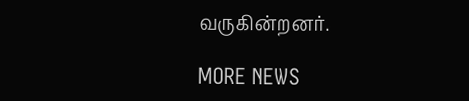வருகின்றனர்.

MORE NEWS